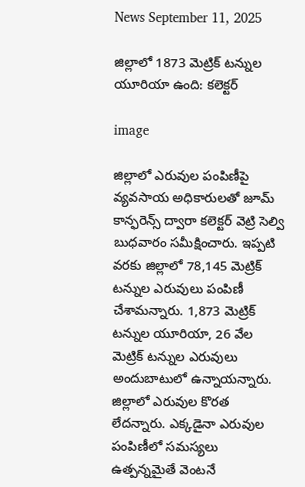News September 11, 2025

జిల్లాలో 1873 మెట్రిక్ టన్నుల యూరియా ఉంది: కలెక్టర్

image

జిల్లాలో ఎరువుల పంపిణీపై వ్యవసాయ అధికారులతో జూమ్ కాన్ఫరెన్స్ ద్వారా కలెక్టర్ వెట్రి సెల్వి బుధవారం సమీక్షించారు. ఇప్పటి వరకు జిల్లాలో 78,145 మెట్రిక్ టన్నుల ఎరువులు పంపిణీ చేశామన్నారు. 1,873 మెట్రిక్ టన్నుల యూరియా, 26 వేల మెట్రిక్ టన్నుల ఎరువులు అందుబాటులో ఉన్నాయన్నారు. జిల్లాలో ఎరువుల కొరత లేదన్నారు. ఎక్కడైనా ఎరువుల పంపిణీలో సమస్యలు ఉత్పన్నమైతే వెంటనే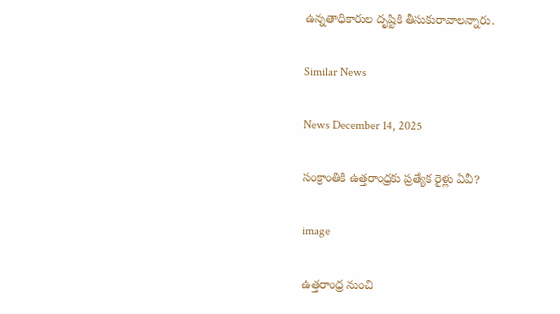ఉన్నతాధికారుల దృష్టికి తీసుకురావాలన్నారు.

Similar News

News December 14, 2025

సంక్రాంతికి ఉత్తరాంధ్రకు ప్రత్యేక రైళ్లు ఏవీ?

image

ఉత్తరాంధ్ర నుంచి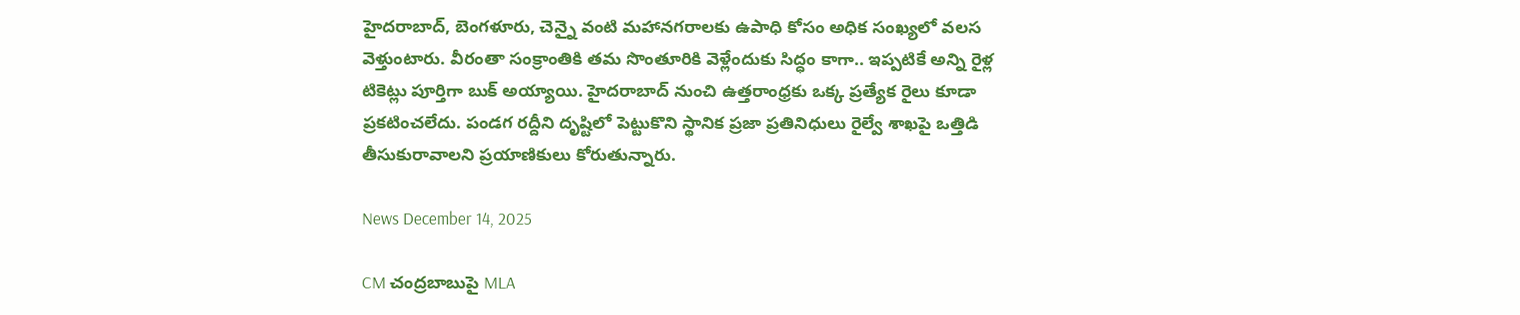హైదరాబాద్, బెంగళూరు, చెన్నై వంటి మహానగరాలకు ఉపాధి కోసం అధిక సంఖ్యలో వలస వెళ్తుంటారు. వీరంతా సంక్రాంతికి తమ సొంతూరికి వెళ్లేందుకు సిద్ధం కాగా.. ఇప్పటికే అన్ని రైళ్ల టికెట్లు పూర్తిగా బుక్ అయ్యాయి. హైదరాబాద్ నుంచి ఉత్తరాంధ్రకు ఒక్క ప్రత్యేక రైలు కూడా ప్రకటించలేదు. పండగ రద్దీని దృష్టిలో పెట్టుకొని స్థానిక ప్రజా ప్రతినిధులు రైల్వే శాఖపై ఒత్తిడి తీసుకురావాలని ప్రయాణికులు కోరుతున్నారు.

News December 14, 2025

CM చంద్రబాబుపై MLA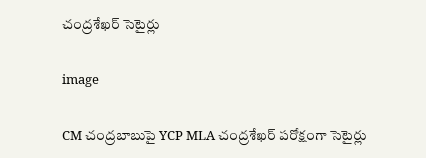చంద్రశేఖర్ సెటైర్లు

image

CM చంద్రబాబుపై YCP MLA చంద్రశేఖర్ పరోక్షంగా సెటైర్లు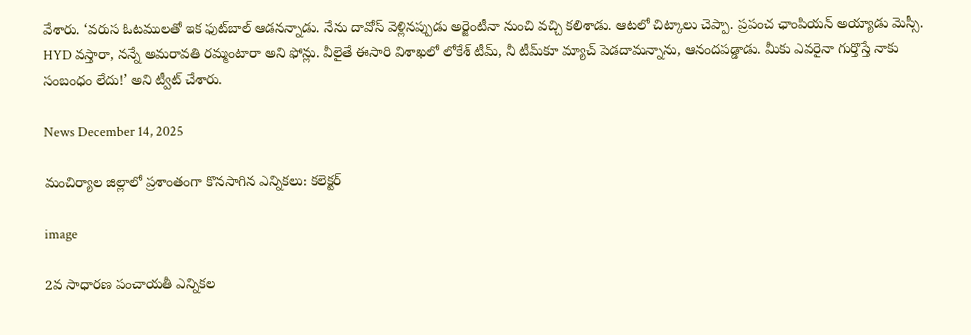వేశారు. ‘వరుస ఓటములతో ఇక ఫుట్‌బాల్ ఆడనన్నాడు. నేను దావోస్ వెళ్లినప్పుడు అర్జెంటీనా నుంచి వచ్చి కలిశాడు. ఆటలో చిట్కాలు చెప్పా. ప్రపంచ ఛాంపియన్ అయ్యాడు మెస్సీ. HYD వస్తారా, నన్నే అమరావతి రమ్మంటారా అని ఫోన్లు. వీలైతే ఈసారి విశాఖలో లోకేశ్ టీమ్, నీ టీమ్‌కూ మ్యాచ్ పెడదామన్నాను, ఆనందపడ్డాడు. మీకు ఎవరైనా గుర్తొస్తే నాకు సంబంధం లేదు!’ అని ట్వీట్ చేశారు.

News December 14, 2025

మంచిర్యాల జిల్లాలో ప్రశాంతంగా కొనసాగిన ఎన్నికలు: కలెక్టర్

image

2వ సాధారణ పంచాయతీ ఎన్నికల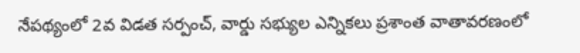నేపథ్యంలో 2వ విడత సర్పంచ్, వార్డు సభ్యుల ఎన్నికలు ప్రశాంత వాతావరణంలో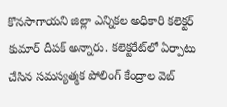కొనసాగాయని జిల్లా ఎన్నికల అధికారి కలెక్టర్ కుమార్ దీపక్ అన్నారు. కలెక్టరేట్‌లో ఏర్పాటు చేసిన సమస్యత్మక పోలింగ్ కేంద్రాల వెబ్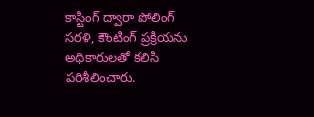కాస్టింగ్ ద్వారా పోలింగ్ సరళి, కౌంటింగ్ ప్రక్రియను అధికారులతో కలిసి పరిశీలించారు.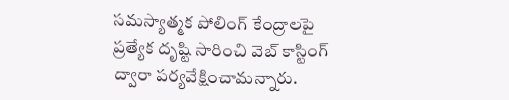సమస్యాత్మక పోలింగ్ కేంద్రాలపై ప్రత్యేక దృష్టి సారించి వెబ్ కాస్టింగ్ ద్వారా పర్యవేక్షించామన్నారు.